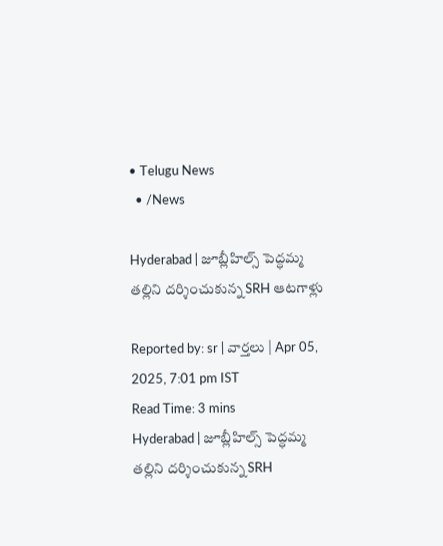• Telugu News
  • /News

Hyderabad | జూబ్లీహిల్స్ పెద్ధమ్మ తల్లిని దర్శించుకున్న SRH ఆటగాళ్లు

Reported by: sr | వార్త‌లు | Apr 05, 2025, 7:01 pm IST
Read Time: 3 mins
Hyderabad | జూబ్లీహిల్స్ పెద్ధమ్మ తల్లిని దర్శించుకున్న SRH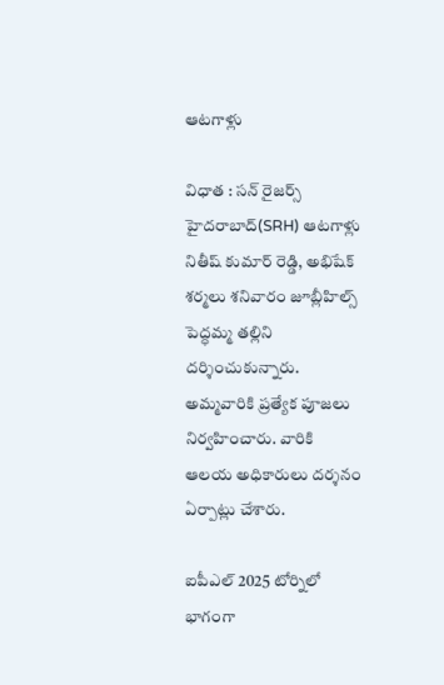ఆటగాళ్లు

విధాత : సన్ రైజర్స్ హైదరాబాద్(SRH) ఆటగాళ్లు నితీష్ కుమార్ రెడ్డి, అభిషేక్ శర్మలు శనివారం జూబ్లీహిల్స్ పెద్ధమ్మ తల్లిని దర్శించుకున్నారు. అమ్మవారికి ప్రత్యేక పూజలు నిర్వహించారు. వారికి ఆలయ అధికారులు దర్శనం ఏర్పాట్లు చేశారు.

ఐపీఎల్ 2025 టోర్నిలో భాగంగా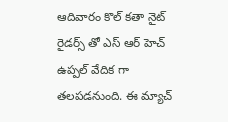ఆదివారం కొల్ కతా నైట్ రైడర్స్ తో ఎస్ ఆర్ హెచ్ ఉప్పల్ వేదిక గా తలపడనుంది. ఈ మ్యాచ్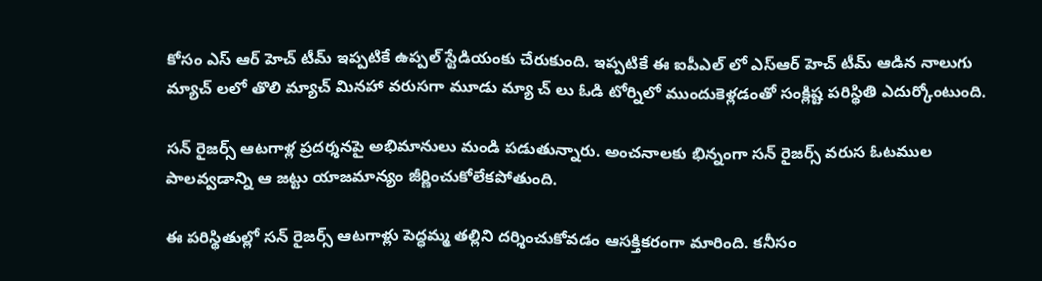కోసం ఎస్ ఆర్ హెచ్ టీమ్ ఇప్పటికే ఉప్పల్ స్టేడియంకు చేరుకుంది. ఇప్పటికే ఈ ఐపీఎల్ లో ఎస్ఆర్ హెచ్ టీమ్ ఆడిన నాలుగు మ్యాచ్ లలో తొలి మ్యాచ్ మినహా వరుసగా మూడు మ్యా చ్ లు ఓడి టోర్నిలో ముందుకెళ్లడంతో సంక్లిష్ట పరిస్థితి ఎదుర్కోంటుంది.

సన్ రైజర్స్ ఆటగాళ్ల ప్రదర్శనపై అభిమానులు మండి పడుతున్నారు. అంచనాలకు భిన్నంగా సన్ రైజర్స్ వరుస ఓటముల పాలవ్వడాన్ని ఆ జట్టు యాజమాన్యం జీర్ణించుకోలేకపోతుంది.

ఈ పరిస్థితుల్లో సన్ రైజర్స్ ఆటగాళ్లు పెద్ధమ్మ తల్లిని దర్శించుకోవడం ఆసక్తికరంగా మారింది. కనీసం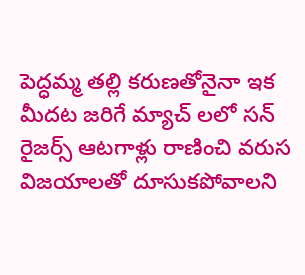పెద్ధమ్మ తల్లి కరుణతోనైనా ఇక మీదట జరిగే మ్యాచ్ లలో సన్ రైజర్స్ ఆటగాళ్లు రాణించి వరుస విజయాలతో దూసుకపోవాలని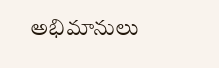అభిమానులు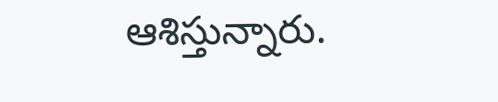ఆశిస్తున్నారు.